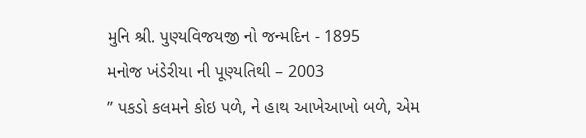મુનિ શ્રી. પુણ્યવિજયજી નો જન્મદિન - 1895
મનોજ ખંડેરીયા ની પૂણ્યતિથી – 2003
” પકડો કલમને કોઇ પળે, ને હાથ આખેઆખો બળે, એમ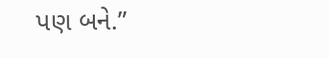પણ બને.”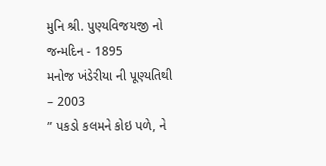મુનિ શ્રી. પુણ્યવિજયજી નો જન્મદિન - 1895
મનોજ ખંડેરીયા ની પૂણ્યતિથી – 2003
” પકડો કલમને કોઇ પળે, ને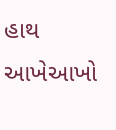હાથ આખેઆખો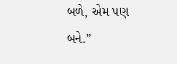બળે, એમ પણ બને.”